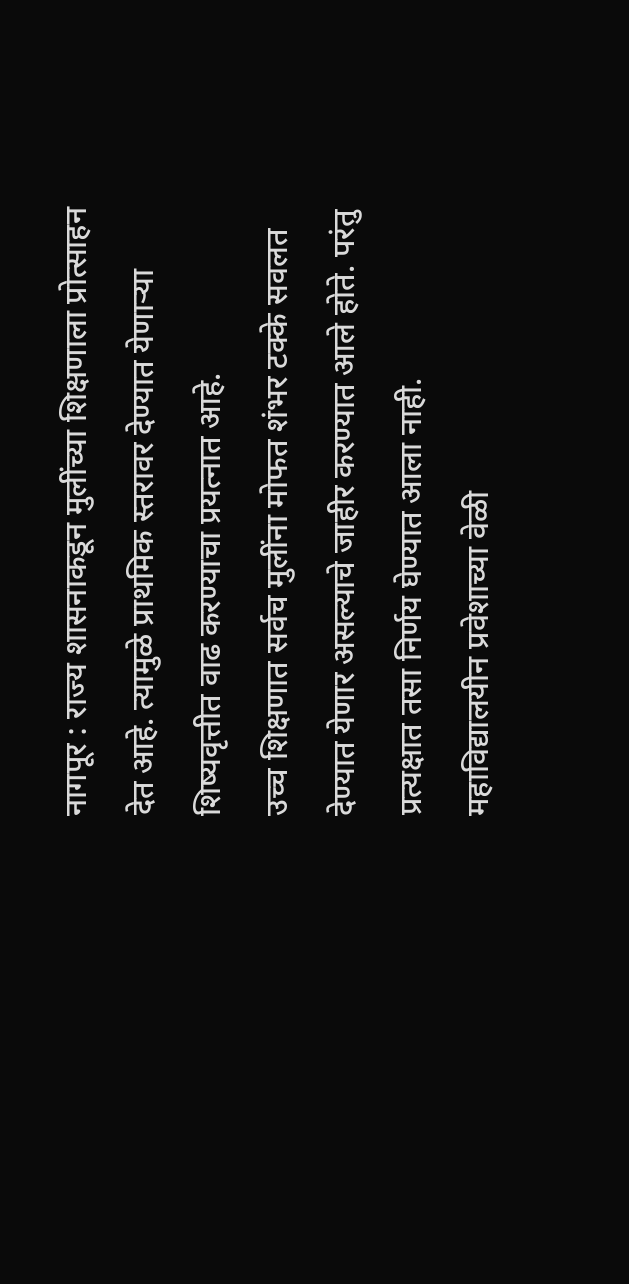नागपूर : राज्य शासनाकडून मुलींच्या शिक्षणाला प्रोत्साहन देत आहे. त्यामुळे प्राथमिक स्तरावर देण्यात येणाऱ्या शिष्यवृत्तीत वाढ करण्याचा प्रयत्नात आहे.
उच्च शिक्षणात सर्वच मुलींना मोफत शंभर टक्के सवलत देण्यात येणार असल्याचे जाहीर करण्यात आले होते. परंतु प्रत्यक्षात तसा निर्णय घेण्यात आला नाही.
महाविद्यालयीन प्रवेशाच्या वेळी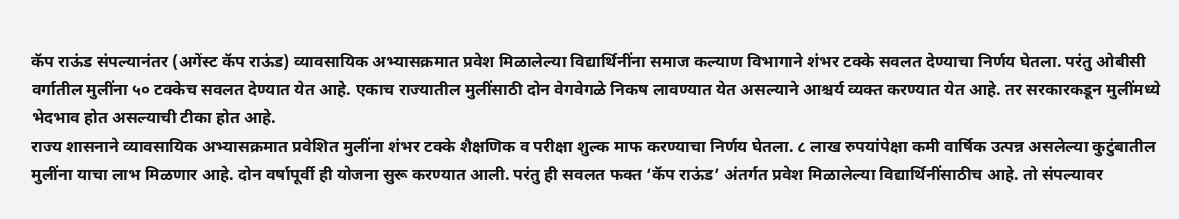कॅप राऊंड संपल्यानंतर (अगेंस्ट कॅप राऊंड) व्यावसायिक अभ्यासक्रमात प्रवेश मिळालेल्या विद्यार्थिनींना समाज कल्याण विभागाने शंभर टक्के सवलत देण्याचा निर्णय घेतला. परंतु ओबीसी वर्गातील मुलींना ५० टक्केच सवलत देण्यात येत आहे. एकाच राज्यातील मुलींसाठी दोन वेगवेगळे निकष लावण्यात येत असल्याने आश्चर्य व्यक्त करण्यात येत आहे. तर सरकारकडून मुलींमध्ये भेदभाव होत असल्याची टीका होत आहे.
राज्य शासनाने व्यावसायिक अभ्यासक्रमात प्रवेशित मुलींना शंभर टक्के शैक्षणिक व परीक्षा शुल्क माफ करण्याचा निर्णय घेतला. ८ लाख रुपयांपेक्षा कमी वार्षिक उत्पन्न असलेल्या कुटुंबातील मुलींना याचा लाभ मिळणार आहे. दोन वर्षापूर्वी ही योजना सुरू करण्यात आली. परंतु ही सवलत फक्त ‘कॅप राऊंड’ अंतर्गत प्रवेश मिळालेल्या विद्यार्थिनींसाठीच आहे. तो संपल्यावर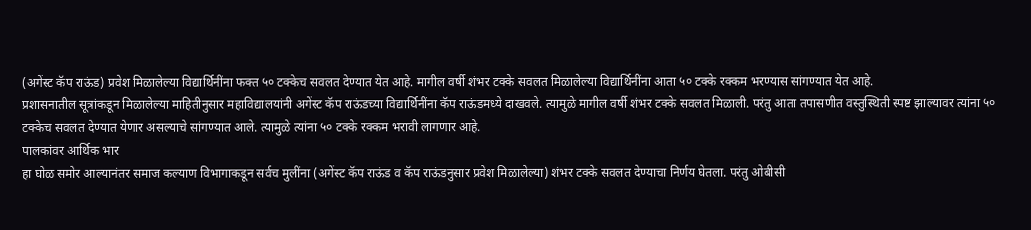(अगेंस्ट कॅप राऊंड) प्रवेश मिळालेल्या विद्यार्थिनींना फक्त ५० टक्केच सवलत देण्यात येत आहे. मागील वर्षी शंभर टक्के सवलत मिळालेल्या विद्यार्थिनींना आता ५० टक्के रक्कम भरण्यास सांगण्यात येत आहे.
प्रशासनातील सूत्रांकडून मिळालेल्या माहितीनुसार महाविद्यालयांनी अगेंस्ट कॅप राऊंडच्या विद्यार्थिनींना कॅप राऊंडमध्ये दाखवले. त्यामुळे मागील वर्षी शंभर टक्के सवलत मिळाली. परंतु आता तपासणीत वस्तुस्थिती स्पष्ट झाल्यावर त्यांना ५० टक्केच सवलत देण्यात येणार असल्याचे सांगण्यात आले. त्यामुळे त्यांना ५० टक्के रक्कम भरावी लागणार आहे.
पालकांवर आर्थिक भार
हा घोळ समोर आल्यानंतर समाज कल्याण विभागाकडून सर्वच मुलींना (अगेंस्ट कॅप राऊंड व कॅप राऊंडनुसार प्रवेश मिळालेल्या) शंभर टक्के सवलत देण्याचा निर्णय घेतला. परंतु ओबीसी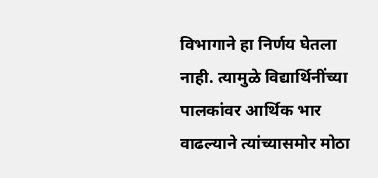विभागाने हा निर्णय घेतला नाही. त्यामुळे विद्यार्थिनींच्या पालकांवर आर्थिक भार वाढल्याने त्यांच्यासमोर मोठा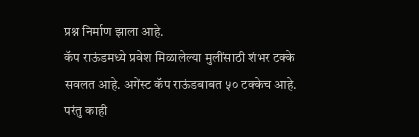प्रश्न निर्माण झाला आहे.
कॅप राऊंडमध्ये प्रवेश मिळालेल्या मुलींसाठी शंभर टक्के सवलत आहे. अगेंस्ट कॅप राऊंडबाबत ५० टक्केच आहे. परंतु काही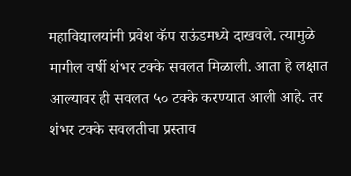महाविद्यालयांनी प्रवेश कॅप राऊंडमध्ये दाखवले. त्यामुळे मागील वर्षी शंभर टक्के सवलत मिळाली. आता हे लक्षात आल्यावर ही सवलत ५० टक्के करण्यात आली आहे. तर शंभर टक्के सवलतीचा प्रस्ताव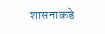शासनाकडे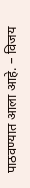पाठवण्यात आला आहे. – विजय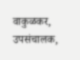वाकुळकर, उपसंचालक,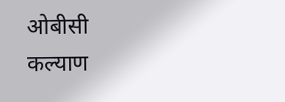ओबीसी कल्याण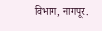विभाग, नागपूर.